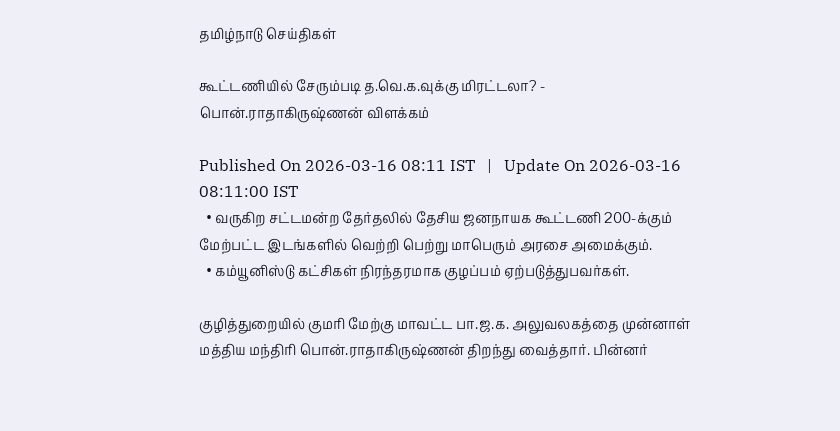தமிழ்நாடு செய்திகள்

கூட்டணியில் சேரும்படி த.வெ.க.வுக்கு மிரட்டலா? - பொன்.ராதாகிருஷ்ணன் விளக்கம்

Published On 2026-03-16 08:11 IST   |   Update On 2026-03-16 08:11:00 IST
  • வருகிற சட்டமன்ற தேர்தலில் தேசிய ஜனநாயக கூட்டணி 200-க்கும் மேற்பட்ட இடங்களில் வெற்றி பெற்று மாபெரும் அரசை அமைக்கும்.
  • கம்யூனிஸ்டு கட்சிகள் நிரந்தரமாக குழப்பம் ஏற்படுத்துபவர்கள்.

குழித்துறையில் குமரி மேற்கு மாவட்ட பா.ஜ.க. அலுவலகத்தை முன்னாள் மத்திய மந்திரி பொன்.ராதாகிருஷ்ணன் திறந்து வைத்தார். பின்னர்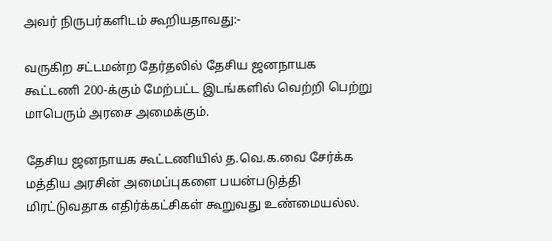அவர் நிருபர்களிடம் கூறியதாவது:-

வருகிற சட்டமன்ற தேர்தலில் தேசிய ஜனநாயக கூட்டணி 200-க்கும் மேற்பட்ட இடங்களில் வெற்றி பெற்று மாபெரும் அரசை அமைக்கும்.

தேசிய ஜனநாயக கூட்டணியில் த.வெ.க.வை சேர்க்க மத்திய அரசின் அமைப்புகளை பயன்படுத்தி மிரட்டுவதாக எதிர்க்கட்சிகள் கூறுவது உண்மையல்ல.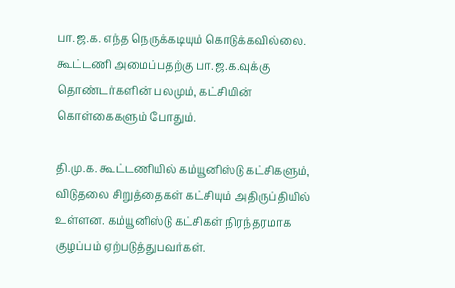பா.ஜ.க. எந்த நெருக்கடியும் கொடுக்கவில்லை. கூட்டணி அமைப்பதற்கு பா.ஜ.க.வுக்கு தொண்டர்களின் பலமும், கட்சியின் கொள்கைகளும் போதும்.

தி.மு.க. கூட்டணியில் கம்யூனிஸ்டு கட்சிகளும், விடுதலை சிறுத்தைகள் கட்சியும் அதிருப்தியில் உள்ளன. கம்யூனிஸ்டு கட்சிகள் நிரந்தரமாக குழப்பம் ஏற்படுத்துபவர்கள்.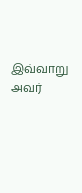இவ்வாறு அவர்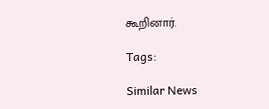கூறினார்.

Tags:

Similar News